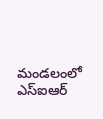మండలంలో ఎస్ఐఆర్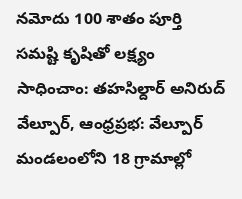నమోదు 100 శాతం పూర్తి
సమష్టి కృషితో లక్ష్యం సాధించాం: తహసిల్దార్ అనిరుద్
వేల్పూర్, ఆంధ్రప్రభ: వేల్పూర్ మండలంలోని 18 గ్రామాల్లో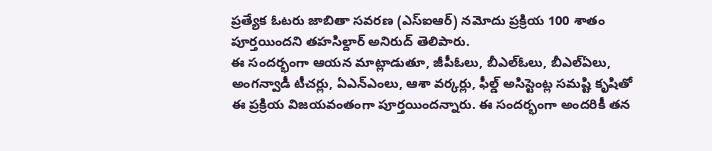ప్రత్యేక ఓటరు జాబితా సవరణ (ఎస్ఐఆర్) నమోదు ప్రక్రియ 100 శాతం పూర్తయిందని తహసిల్దార్ అనిరుద్ తెలిపారు.
ఈ సందర్భంగా ఆయన మాట్లాడుతూ, జీపీఓలు, బీఎల్ఓలు, బీఎల్ఏలు, అంగన్వాడీ టీచర్లు, ఏఎన్ఎంలు, ఆశా వర్కర్లు, ఫీల్డ్ అసిస్టెంట్ల సమష్టి కృషితో ఈ ప్రక్రియ విజయవంతంగా పూర్తయిందన్నారు. ఈ సందర్భంగా అందరికీ తన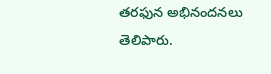తరఫున అభినందనలు తెలిపారు.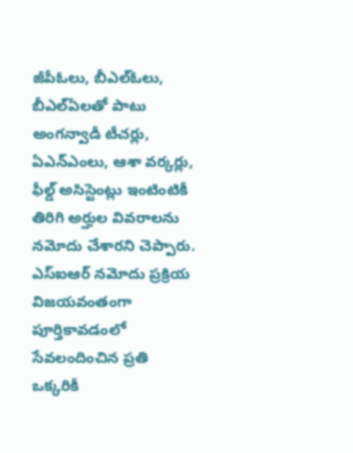జీపీఓలు, బీఎల్ఓలు, బీఎల్ఏలతో పాటు అంగన్వాడీ టీచర్లు, ఏఎన్ఎంలు, ఆశా వర్కర్లు, ఫీల్డ్ అసిస్టెంట్లు ఇంటింటికీ తిరిగి అర్హుల వివరాలను నమోదు చేశారని చెప్పారు.
ఎస్ఐఆర్ నమోదు ప్రక్రియ విజయవంతంగా పూర్తికావడంలో సేవలందించిన ప్రతి ఒక్కరికీ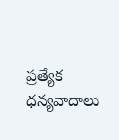ప్రత్యేక ధన్యవాదాలు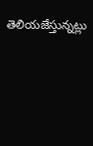తెలియజేస్తున్నట్లు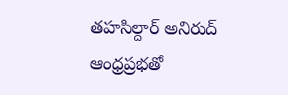తహసిల్దార్ అనిరుద్ ఆంధ్రప్రభతో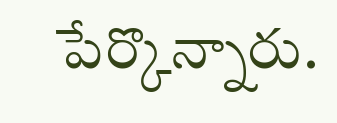పేర్కొన్నారు.